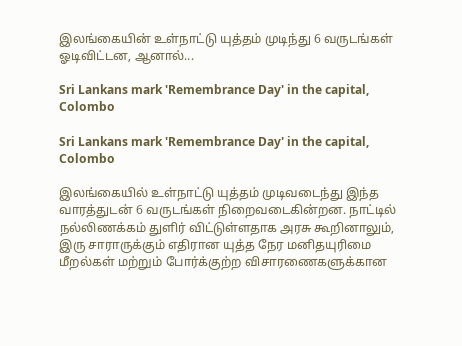இலங்கையின் உள்நாட்டு யுத்தம் முடிந்து 6 வருடங்கள் ஓடிவிட்டன, ஆனால்...

Sri Lankans mark 'Remembrance Day' in the capital, Colombo

Sri Lankans mark 'Remembrance Day' in the capital, Colombo

இலங்கையில் உள்நாட்டு யுத்தம் முடிவடைந்து இந்த வாரத்துடன் 6 வருடங்கள் நிறைவடைகின்றன. நாட்டில் நல்லிணக்கம் துளிர் விட்டுள்ளதாக அரசு கூறினாலும், இரு சாராருக்கும் எதிரான யுத்த நேர மனிதயுரிமை மீறல்கள் மற்றும் போர்க்குற்ற விசாரணைகளுக்கான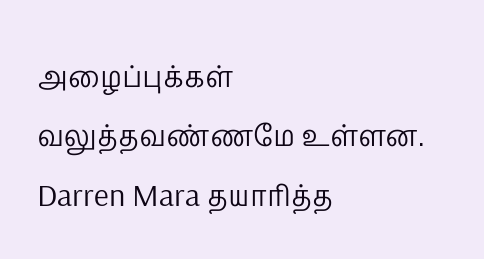அழைப்புக்கள் வலுத்தவண்ணமே உள்ளன. Darren Mara தயாரித்த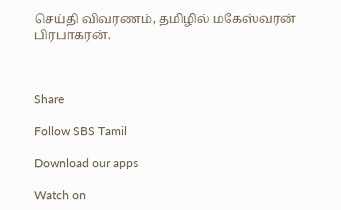செய்தி விவரணம், தமிழில் மகேஸ்வரன் பிரபாகரன்.



Share

Follow SBS Tamil

Download our apps

Watch on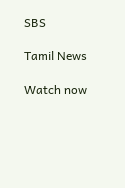SBS

Tamil News

Watch now